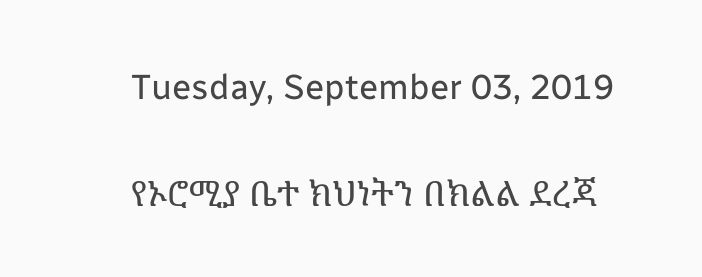Tuesday, September 03, 2019

የኦሮሚያ ቤተ ክህነትን በክልል ደረጃ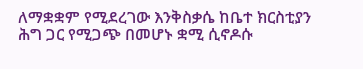ለማቋቋም የሚደረገው እንቅስቃሴ ከቤተ ክርስቲያን ሕግ ጋር የሚጋጭ በመሆኑ ቋሚ ሲኖዶሱ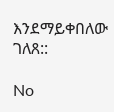እንደማይቀበለው ገለጸ::

No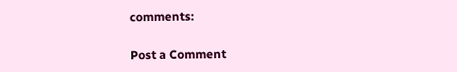comments:

Post a Comment